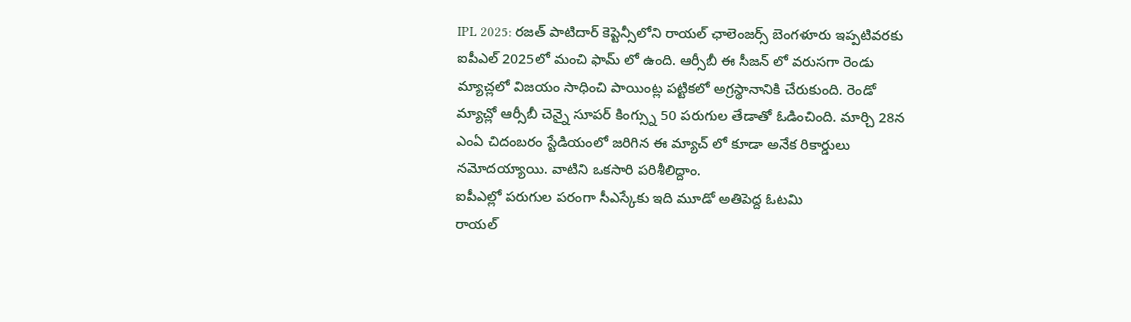IPL 2025: రజత్ పాటిదార్ కెప్టెన్సీలోని రాయల్ ఛాలెంజర్స్ బెంగళూరు ఇప్పటివరకు ఐపీఎల్ 2025లో మంచి ఫామ్ లో ఉంది. ఆర్సీబీ ఈ సీజన్ లో వరుసగా రెండు మ్యాచ్లలో విజయం సాధించి పాయింట్ల పట్టికలో అగ్రస్థానానికి చేరుకుంది. రెండో మ్యాచ్లో ఆర్సీబీ చెన్నై సూపర్ కింగ్స్ను 50 పరుగుల తేడాతో ఓడించింది. మార్చి 28న ఎంఏ చిదంబరం స్టేడియంలో జరిగిన ఈ మ్యాచ్ లో కూడా అనేక రికార్డులు నమోదయ్యాయి. వాటిని ఒకసారి పరిశీలిద్దాం.
ఐపీఎల్లో పరుగుల పరంగా సీఎస్కేకు ఇది మూడో అతిపెద్ద ఓటమి
రాయల్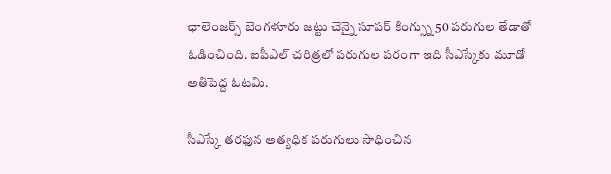ఛాలెంజర్స్ బెంగళూరు జట్టు చెన్నై సూపర్ కింగ్స్ను 50 పరుగుల తేడాతో ఓడించింది. ఐపీఎల్ చరిత్రలో పరుగుల పరంగా ఇది సీఎస్కేకు మూడో అతిపెద్ద ఓటమి.

సీఎస్కే తరఫున అత్యధిక పరుగులు సాధించిన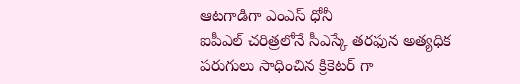ఆటగాడిగా ఎంఎస్ ధోనీ
ఐపీఎల్ చరిత్రలోనే సీఎస్కే తరఫున అత్యధిక పరుగులు సాధించిన క్రికెటర్ గా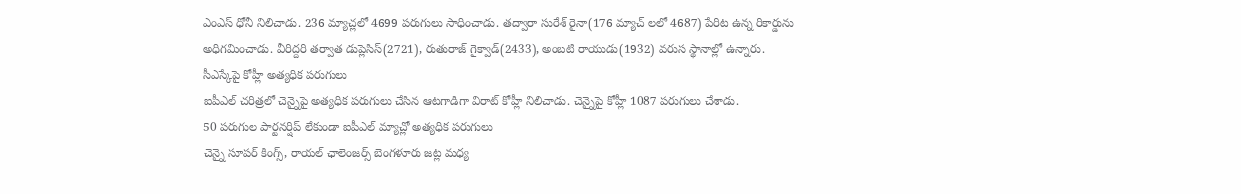ఎంఎస్ ధోనీ నిలిచాడు. 236 మ్యాచ్లలో 4699 పరుగులు సాధించాడు. తద్వారా సురేశ్ రైనా(176 మ్యాచ్ లలో 4687) పేరిట ఉన్న రికార్డును అధిగమించాడు. వీరిద్దరి తర్వాత డుప్లెసిస్(2721), రుతురాజ్ గైక్వాడ్(2433), అంబటి రాయుడు(1932) వరుస స్థానాల్లో ఉన్నారు.
సీఎస్కేపై కోహ్లీ అత్యధిక పరుగులు
ఐపీఎల్ చరిత్రలో చెన్నైపై అత్యధిక పరుగులు చేసిన ఆటగాడిగా విరాట్ కోహ్లీ నిలిచాడు. చెన్నైపై కోహ్లీ 1087 పరుగులు చేశాడు.
50 పరుగుల పార్టనర్షిప్ లేకుండా ఐపీఎల్ మ్యాచ్లో అత్యధిక పరుగులు
చెన్నై సూపర్ కింగ్స్, రాయల్ ఛాలెంజర్స్ బెంగళూరు జట్ల మధ్య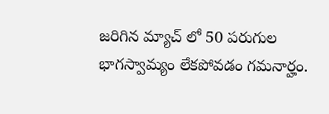జరిగిన మ్యాచ్ లో 50 పరుగుల భాగస్వామ్యం లేకపోవడం గమనార్హం.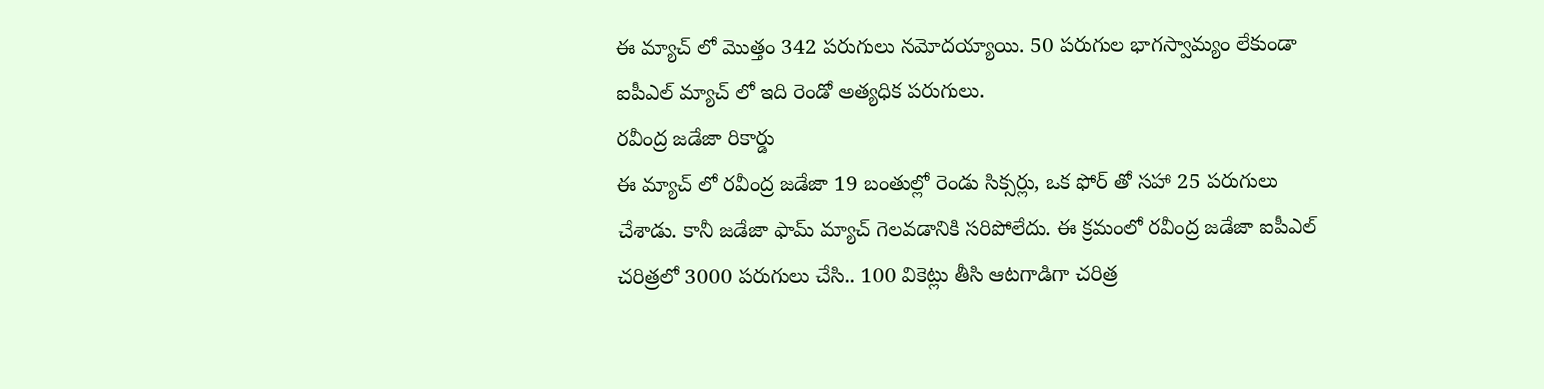ఈ మ్యాచ్ లో మొత్తం 342 పరుగులు నమోదయ్యాయి. 50 పరుగుల భాగస్వామ్యం లేకుండా ఐపీఎల్ మ్యాచ్ లో ఇది రెండో అత్యధిక పరుగులు.
రవీంద్ర జడేజా రికార్డు
ఈ మ్యాచ్ లో రవీంద్ర జడేజా 19 బంతుల్లో రెండు సిక్సర్లు, ఒక ఫోర్ తో సహా 25 పరుగులు చేశాడు. కానీ జడేజా ఫామ్ మ్యాచ్ గెలవడానికి సరిపోలేదు. ఈ క్రమంలో రవీంద్ర జడేజా ఐపీఎల్ చరిత్రలో 3000 పరుగులు చేసి.. 100 వికెట్లు తీసి ఆటగాడిగా చరిత్ర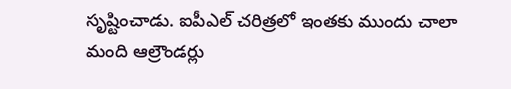సృష్టించాడు. ఐపీఎల్ చరిత్రలో ఇంతకు ముందు చాలా మంది ఆల్రౌండర్లు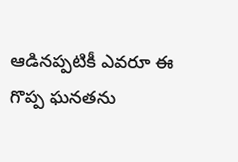ఆడినప్పటికీ ఎవరూ ఈ గొప్ప ఘనతను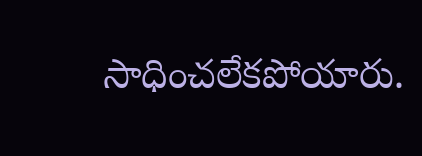సాధించలేకపోయారు.